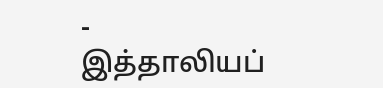-
இத்தாலியப்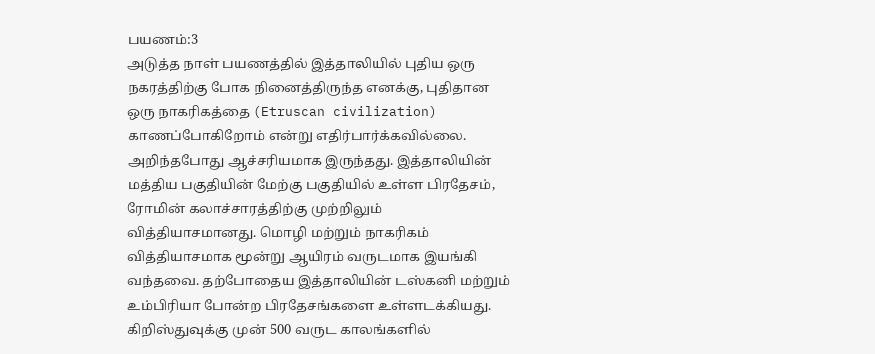பயணம்:3
அடுத்த நாள் பயணத்தில் இத்தாலியில் புதிய ஒரு நகரத்திற்கு போக நினைத்திருந்த எனக்கு, புதிதான ஒரு நாகரிகத்தை (Etruscan civilization) காணப்போகிறோம் என்று எதிர்பார்க்கவில்லை. அறிந்தபோது ஆச்சரியமாக இருந்தது. இத்தாலியின் மத்திய பகுதியின் மேற்கு பகுதியில் உள்ள பிரதேசம், ரோமின் கலாச்சாரத்திற்கு முற்றிலும் வித்தியாசமானது. மொழி மற்றும் நாகரிகம் வித்தியாசமாக மூன்று ஆயிரம் வருடமாக இயங்கி வந்தவை. தற்போதைய இத்தாலியின் டஸ்கனி மற்றும் உம்பிரியா போன்ற பிரதேசங்களை உள்ளடக்கியது. கிறிஸ்துவுக்கு முன் 500 வருட காலங்களில்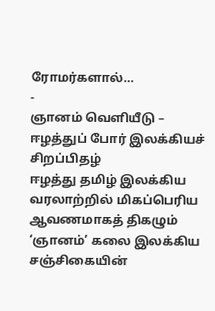ரோமர்களால்…
-
ஞானம் வெளியீடு – ஈழத்துப் போர் இலக்கியச் சிறப்பிதழ்
ஈழத்து தமிழ் இலக்கிய வரலாற்றில் மிகப்பெரிய ஆவணமாகத் திகழும் ‘ஞானம்’ கலை இலக்கிய சஞ்சிகையின்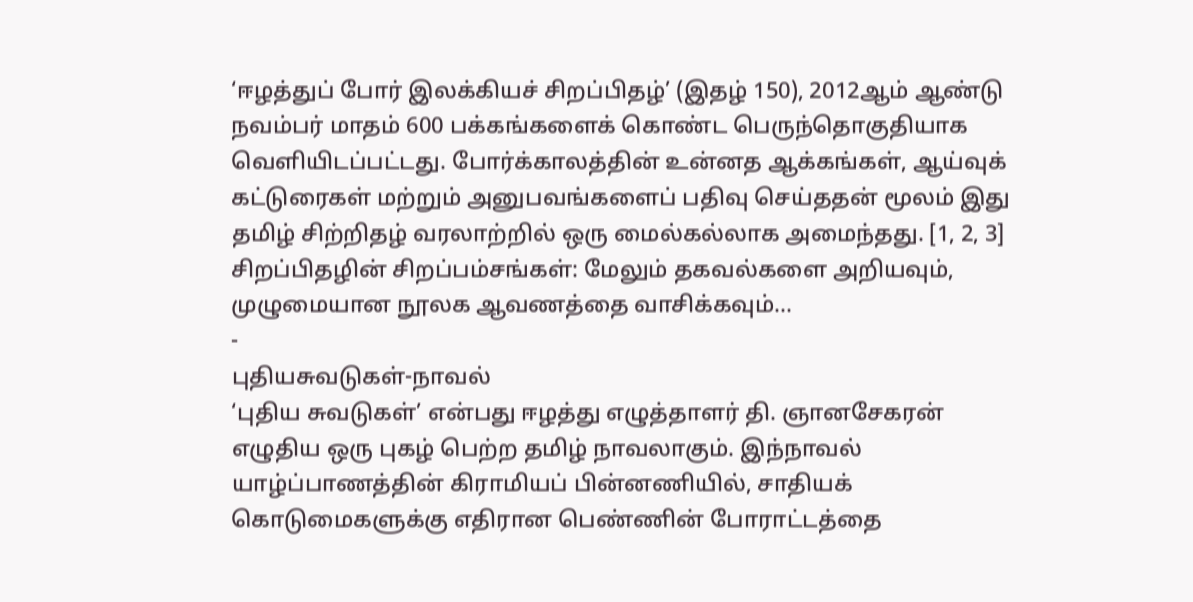‘ஈழத்துப் போர் இலக்கியச் சிறப்பிதழ்’ (இதழ் 150), 2012ஆம் ஆண்டு நவம்பர் மாதம் 600 பக்கங்களைக் கொண்ட பெருந்தொகுதியாக வெளியிடப்பட்டது. போர்க்காலத்தின் உன்னத ஆக்கங்கள், ஆய்வுக் கட்டுரைகள் மற்றும் அனுபவங்களைப் பதிவு செய்ததன் மூலம் இது தமிழ் சிற்றிதழ் வரலாற்றில் ஒரு மைல்கல்லாக அமைந்தது. [1, 2, 3] சிறப்பிதழின் சிறப்பம்சங்கள்: மேலும் தகவல்களை அறியவும், முழுமையான நூலக ஆவணத்தை வாசிக்கவும்…
-
புதியசுவடுகள்-நாவல்
‘புதிய சுவடுகள்’ என்பது ஈழத்து எழுத்தாளர் தி. ஞானசேகரன் எழுதிய ஒரு புகழ் பெற்ற தமிழ் நாவலாகும். இந்நாவல் யாழ்ப்பாணத்தின் கிராமியப் பின்னணியில், சாதியக் கொடுமைகளுக்கு எதிரான பெண்ணின் போராட்டத்தை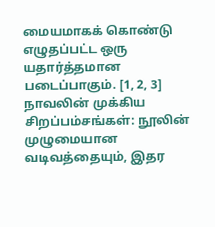மையமாகக் கொண்டு எழுதப்பட்ட ஒரு யதார்த்தமான படைப்பாகும். [1, 2, 3] நாவலின் முக்கிய சிறப்பம்சங்கள்: நூலின் முழுமையான வடிவத்தையும், இதர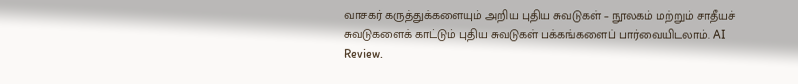வாசகர் கருத்துக்களையும் அறிய புதிய சுவடுகள் – நூலகம் மற்றும் சாதீயச் சுவடுகளைக் காட்டும் புதிய சுவடுகள் பக்கங்களைப் பார்வையிடலாம். AI Review.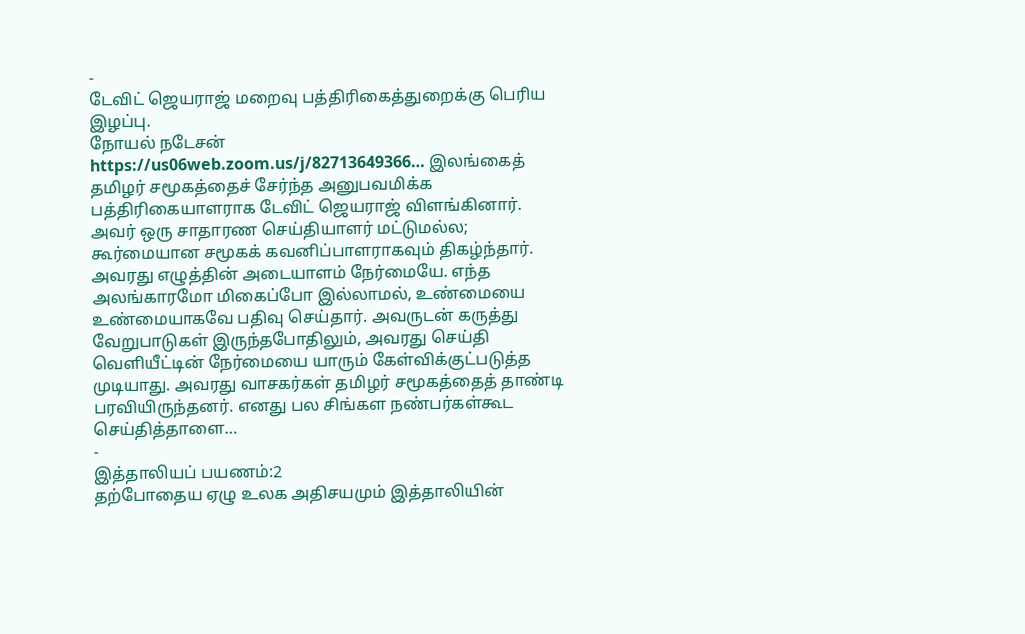-
டேவிட் ஜெயராஜ் மறைவு பத்திரிகைத்துறைக்கு பெரிய இழப்பு.
நோயல் நடேசன் https://us06web.zoom.us/j/82713649366… இலங்கைத் தமிழர் சமூகத்தைச் சேர்ந்த அனுபவமிக்க பத்திரிகையாளராக டேவிட் ஜெயராஜ் விளங்கினார். அவர் ஒரு சாதாரண செய்தியாளர் மட்டுமல்ல; கூர்மையான சமூகக் கவனிப்பாளராகவும் திகழ்ந்தார். அவரது எழுத்தின் அடையாளம் நேர்மையே. எந்த அலங்காரமோ மிகைப்போ இல்லாமல், உண்மையை உண்மையாகவே பதிவு செய்தார். அவருடன் கருத்து வேறுபாடுகள் இருந்தபோதிலும், அவரது செய்தி வெளியீட்டின் நேர்மையை யாரும் கேள்விக்குட்படுத்த முடியாது. அவரது வாசகர்கள் தமிழர் சமூகத்தைத் தாண்டி பரவியிருந்தனர். எனது பல சிங்கள நண்பர்கள்கூட செய்தித்தாளை…
-
இத்தாலியப் பயணம்:2
தற்போதைய ஏழு உலக அதிசயமும் இத்தாலியின்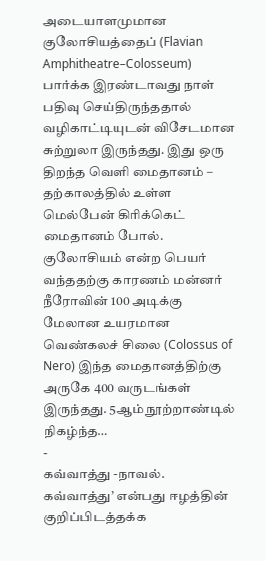அடையாளமுமான குலோசியத்தைப் (Flavian Amphitheatre–Colosseum) பார்க்க இரண்டாவது நாள் பதிவு செய்திருந்ததால் வழிகாட்டியுடன் விசேடமான சுற்றுலா இருந்தது. இது ஒரு திறந்த வெளி மைதானம் – தற்காலத்தில் உள்ள மெல்பேன் கிரிக்கெட் மைதானம் போல். குலோசியம் என்ற பெயர் வந்ததற்கு காரணம் மன்னர் நீரோவின் 100 அடிக்கு மேலான உயரமான வெண்கலச் சிலை (Colossus of Nero) இந்த மைதானத்திற்கு அருகே 400 வருடங்கள் இருந்தது. 5ஆம் நூற்றாண்டில் நிகழ்ந்த…
-
கவ்வாத்து -நாவல்.
கவ்வாத்து’ என்பது ஈழத்தின் குறிப்பிடத்தக்க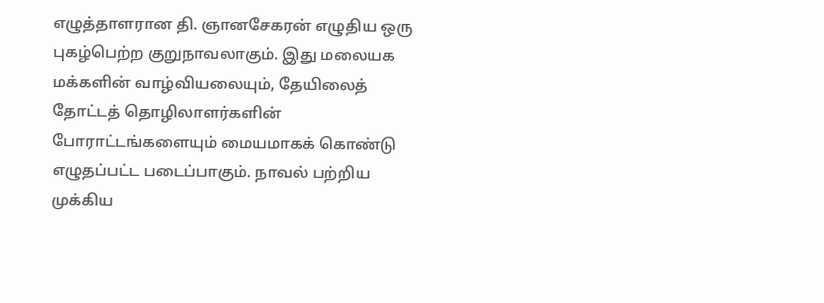எழுத்தாளரான தி. ஞானசேகரன் எழுதிய ஒரு புகழ்பெற்ற குறுநாவலாகும். இது மலையக மக்களின் வாழ்வியலையும், தேயிலைத் தோட்டத் தொழிலாளர்களின் போராட்டங்களையும் மையமாகக் கொண்டு எழுதப்பட்ட படைப்பாகும். நாவல் பற்றிய முக்கிய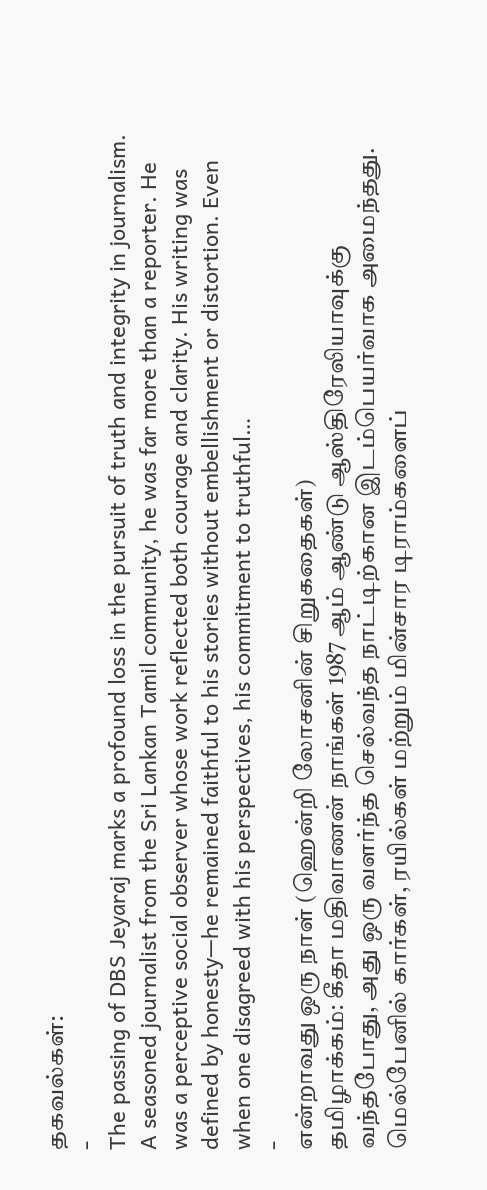தகவல்கள்:
-
The passing of DBS Jeyaraj marks a profound loss in the pursuit of truth and integrity in journalism.
A seasoned journalist from the Sri Lankan Tamil community, he was far more than a reporter. He was a perceptive social observer whose work reflected both courage and clarity. His writing was defined by honesty—he remained faithful to his stories without embellishment or distortion. Even when one disagreed with his perspectives, his commitment to truthful…
-
என்றாவது ஒரு நாள் (ஹென்றி லோசனின் சிறுகதைகள்)
தமிழாக்கம்: கீதா மதிவாணன் நாங்கள் 1987 ஆம் ஆண்டு ஆஸ்திரேலியாவுக்கு வந்தபோது, அது ஒரு வளர்ந்த செல்வந்த நாட்டிற்கான இடம்பெயர்வாக அமைந்தது. மெல்பேனில் கார்கள், ரயில்கள் மற்றும் மின்சார டிராம்களைப்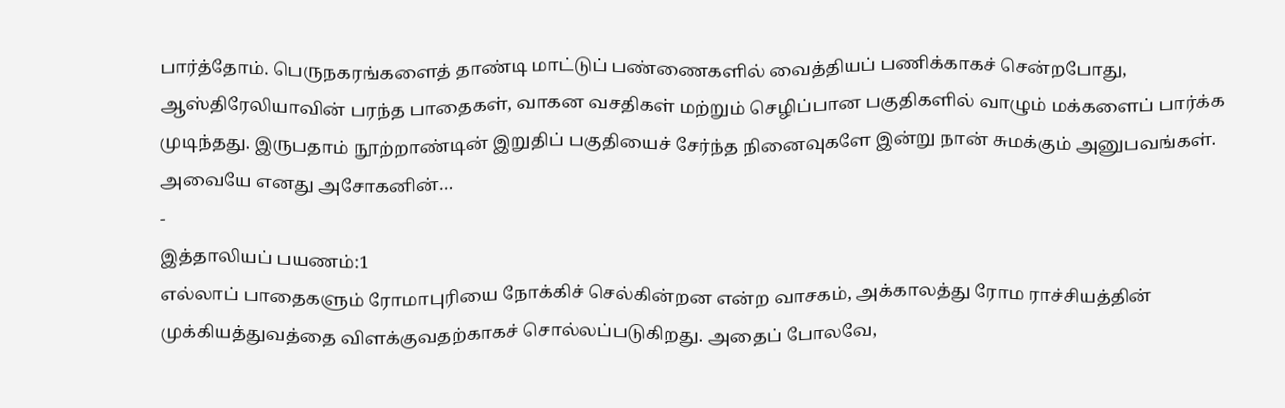பார்த்தோம். பெருநகரங்களைத் தாண்டி மாட்டுப் பண்ணைகளில் வைத்தியப் பணிக்காகச் சென்றபோது, ஆஸ்திரேலியாவின் பரந்த பாதைகள், வாகன வசதிகள் மற்றும் செழிப்பான பகுதிகளில் வாழும் மக்களைப் பார்க்க முடிந்தது. இருபதாம் நூற்றாண்டின் இறுதிப் பகுதியைச் சேர்ந்த நினைவுகளே இன்று நான் சுமக்கும் அனுபவங்கள். அவையே எனது அசோகனின்…
-
இத்தாலியப் பயணம்:1
எல்லாப் பாதைகளும் ரோமாபுரியை நோக்கிச் செல்கின்றன என்ற வாசகம், அக்காலத்து ரோம ராச்சியத்தின் முக்கியத்துவத்தை விளக்குவதற்காகச் சொல்லப்படுகிறது. அதைப் போலவே,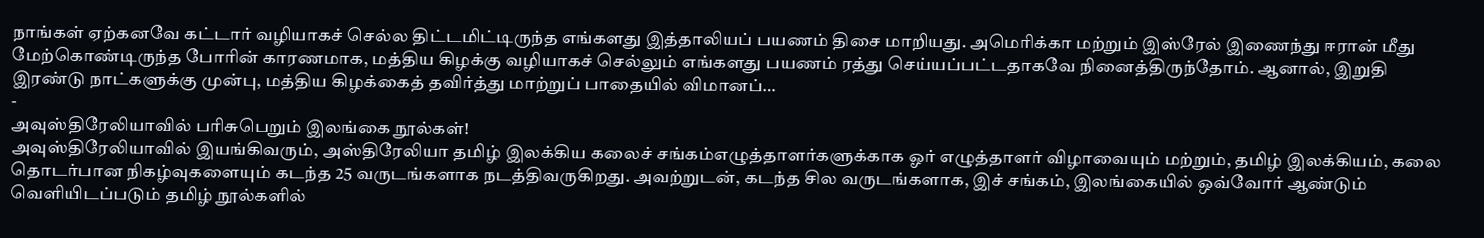நாங்கள் ஏற்கனவே கட்டார் வழியாகச் செல்ல திட்டமிட்டிருந்த எங்களது இத்தாலியப் பயணம் திசை மாறியது. அமெரிக்கா மற்றும் இஸ்ரேல் இணைந்து ஈரான் மீது மேற்கொண்டிருந்த போரின் காரணமாக, மத்திய கிழக்கு வழியாகச் செல்லும் எங்களது பயணம் ரத்து செய்யப்பட்டதாகவே நினைத்திருந்தோம். ஆனால், இறுதி இரண்டு நாட்களுக்கு முன்பு, மத்திய கிழக்கைத் தவிர்த்து மாற்றுப் பாதையில் விமானப்…
-
அவுஸ்திரேலியாவில் பரிசுபெறும் இலங்கை நூல்கள்!
அவுஸ்திரேலியாவில் இயங்கிவரும், அஸ்திரேலியா தமிழ் இலக்கிய கலைச் சங்கம்எழுத்தாளர்களுக்காக ஓர் எழுத்தாளர் விழாவையும் மற்றும், தமிழ் இலக்கியம், கலை தொடர்பான நிகழ்வுகளையும் கடந்த 25 வருடங்களாக நடத்திவருகிறது. அவற்றுடன், கடந்த சில வருடங்களாக, இச் சங்கம், இலங்கையில் ஒவ்வோர் ஆண்டும் வெளியிடப்படும் தமிழ் நூல்களில்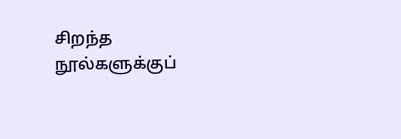சிறந்த நூல்களுக்குப்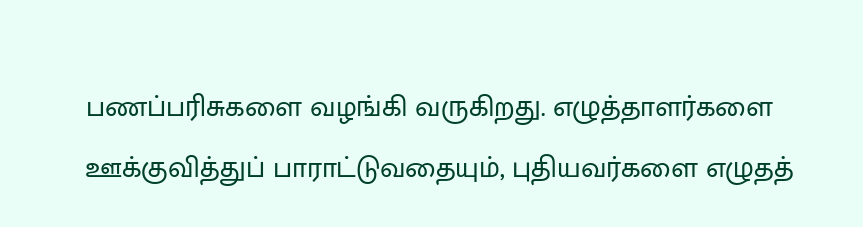பணப்பரிசுகளை வழங்கி வருகிறது. எழுத்தாளர்களை ஊக்குவித்துப் பாராட்டுவதையும், புதியவர்களை எழுதத்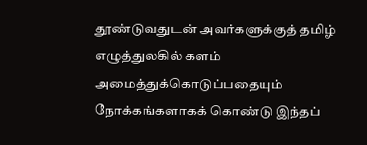தூண்டுவதுடன் அவர்களுக்குத் தமிழ் எழுத்துலகில் களம் அமைத்துக்கொடுப்பதையும் நோக்கங்களாகக் கொண்டு இந்தப்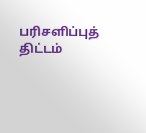பரிசளிப்புத் திட்டம்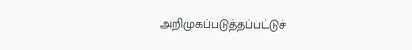அறிமுகப்படுத்தப்பட்டுச்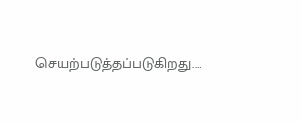செயற்படுத்தப்படுகிறது.…